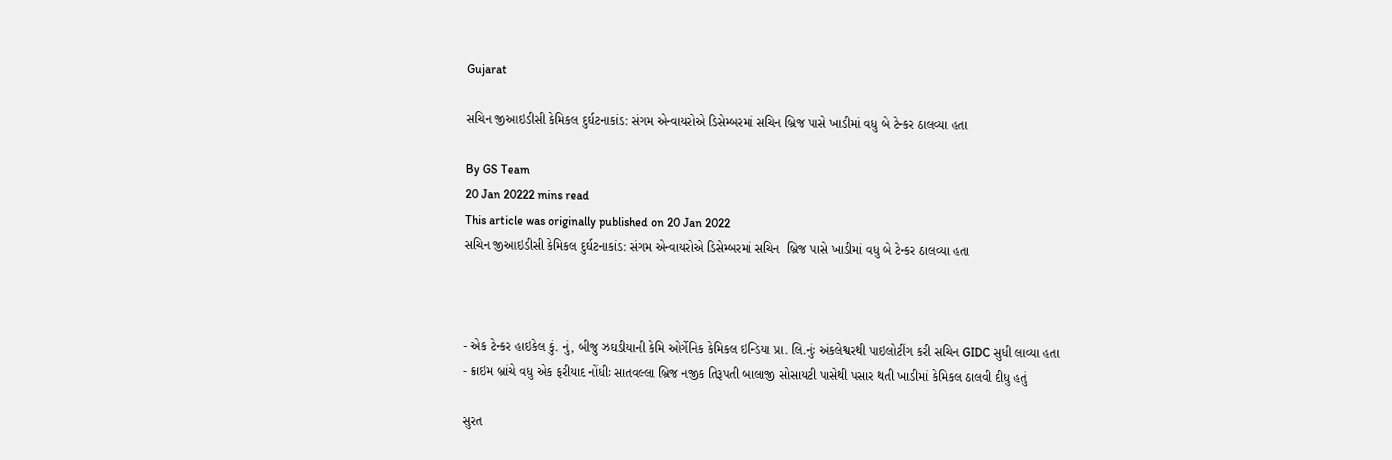Gujarat

સચિન જીઆઇડીસી કેમિકલ દુર્ઘટનાકાંડ: સંગમ એન્વાયરોએ ડિસેમ્બરમાં સચિન બ્રિજ પાસે ખાડીમાં વધુ બે ટેન્કર ઠાલવ્યા હતા

By GS Team
20 Jan 20222 mins read
This article was originally published on 20 Jan 2022
સચિન જીઆઇડીસી કેમિકલ દુર્ઘટનાકાંડ: સંગમ એન્વાયરોએ ડિસેમ્બરમાં સચિન  બ્રિજ પાસે ખાડીમાં વધુ બે ટેન્કર ઠાલવ્યા હતા



- એક ટેન્કર હાઇકેલ કું. નું, બીજુ ઝઘડીયાની કેમિ ઓર્ગેનિક કેમિકલ ઇન્ડિયા પ્રા. લિ.નુંઃ અંકલેશ્વરથી પાઇલોટીંગ કરી સચિન GIDC સુધી લાવ્યા હતા
- ક્રાઇમ બ્રાંચે વધુ એક ફરીયાદ નોંધીઃ સાતવલ્લા બ્રિજ નજીક તિરૂપતી બાલાજી સોસાયટી પાસેથી પસાર થતી ખાડીમાં કેમિકલ ઠાલવી દીધુ હતું

સુરત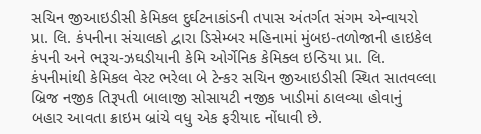સચિન જીઆઇડીસી કેમિકલ દુર્ઘટનાકાંડની તપાસ અંતર્ગત સંગમ એન્વાયરો પ્રા. લિ. કંપનીના સંચાલકો દ્વારા ડિસેમ્બર મહિનામાં મુંબઇ-તળોજાની હાઇકેલ કંપની અને ભરૂચ-ઝઘડીયાની કેમિ ઓર્ગેનિક કેમિક્લ ઇન્ડિયા પ્રા. લિ. કંપનીમાંથી કેમિકલ વેસ્ટ ભરેલા બે ટેન્કર સચિન જીઆઇડીસી સ્થિત સાતવલ્લા બ્રિજ નજીક તિરૂપતી બાલાજી સોસાયટી નજીક ખાડીમાં ઠાલવ્યા હોવાનું બહાર આવતા ક્રાઇમ બ્રાંચે વધુ એક ફરીયાદ નોંધાવી છે.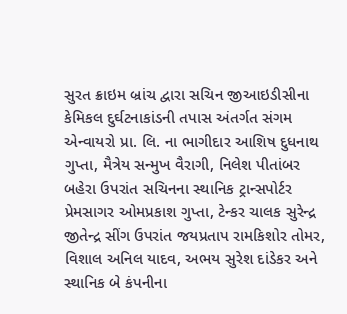સુરત ક્રાઇમ બ્રાંચ દ્વારા સચિન જીઆઇડીસીના કેમિકલ દુર્ઘટનાકાંડની તપાસ અંતર્ગત સંગમ એન્વાયરો પ્રા. લિ. ના ભાગીદાર આશિષ દુધનાથ ગુપ્તા, મૈત્રેય સન્મુખ વૈરાગી, નિલેશ પીતાંબર બહેરા ઉપરાંત સચિનના સ્થાનિક ટ્રાન્સપોર્ટર પ્રેમસાગર ઓમપ્રકાશ ગુપ્તા, ટેન્કર ચાલક સુરેન્દ્ર જીતેન્દ્ર સીંગ ઉપરાંત જયપ્રતાપ રામકિશોર તોમર, વિશાલ અનિલ યાદવ, અભય સુરેશ દાંડેકર અને સ્થાનિક બે કંપનીના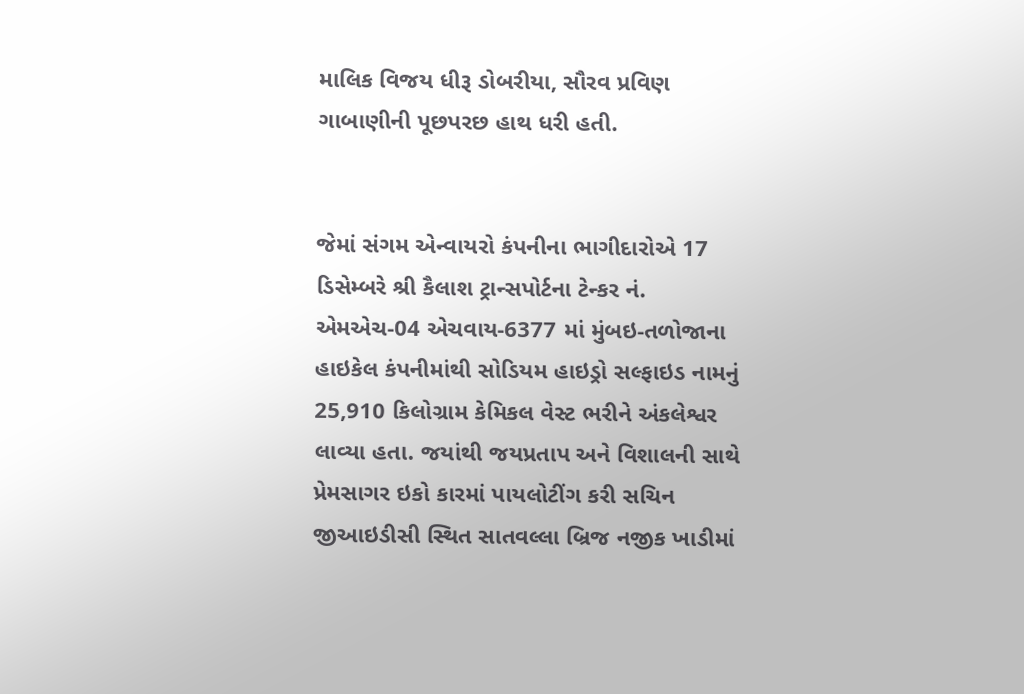માલિક વિજય ધીરૂ ડોબરીયા, સૌરવ પ્રવિણ ગાબાણીની પૂછપરછ હાથ ધરી હતી.


જેમાં સંગમ એન્વાયરો કંપનીના ભાગીદારોએ 17 ડિસેમ્બરે શ્રી કૈલાશ ટ્રાન્સપોર્ટના ટેન્કર નં. એમએચ-04 એચવાય-6377 માં મુંબઇ-તળોજાના હાઇકેલ કંપનીમાંથી સોડિયમ હાઇડ્રો સલ્ફાઇડ નામનું 25,910 કિલોગ્રામ કેમિકલ વેસ્ટ ભરીને અંકલેશ્વર લાવ્યા હતા. જયાંથી જયપ્રતાપ અને વિશાલની સાથે પ્રેમસાગર ઇકો કારમાં પાયલોટીંગ કરી સચિન જીઆઇડીસી સ્થિત સાતવલ્લા બ્રિજ નજીક ખાડીમાં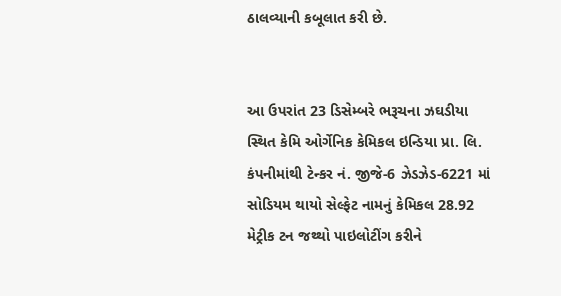ઠાલવ્યાની કબૂલાત કરી છે.


આ ઉપરાંત 23 ડિસેમ્બરે ભરૂચના ઝઘડીયા સ્થિત કેમિ ઓર્ગેનિક કેમિકલ ઇન્ડિયા પ્રા. લિ. કંપનીમાંથી ટેન્કર નં. જીજે-6 ઝેડઝેડ-6221 માં સોડિયમ થાયો સેલ્ફેટ નામનું કેમિકલ 28.92 મેટ્રીક ટન જથ્થો પાઇલોટીંગ કરીને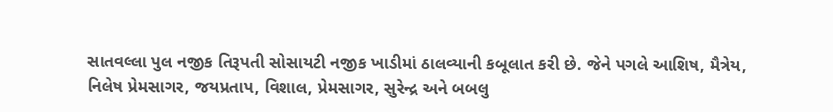સાતવલ્લા પુલ નજીક તિરૂપતી સોસાયટી નજીક ખાડીમાં ઠાલવ્યાની કબૂલાત કરી છે. જેને પગલે આશિષ, મૈત્રેય, નિલેષ પ્રેમસાગર, જયપ્રતાપ, વિશાલ, પ્રેમસાગર, સુરેન્દ્ર અને બબલુ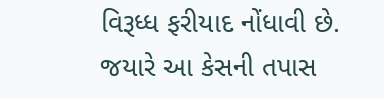વિરૂધ્ધ ફરીયાદ નોંધાવી છે. જયારે આ કેસની તપાસ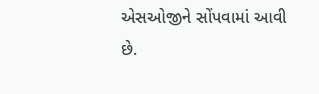એસઓજીને સોંપવામાં આવી છે.